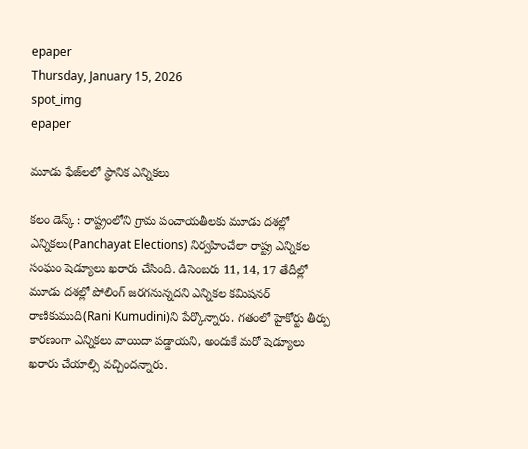epaper
Thursday, January 15, 2026
spot_img
epaper

మూడు ఫేజ్‌లలో స్థానిక ఎన్నికలు

కలం డెస్క్ : రాష్ట్రంలోని గ్రామ పంచాయతీలకు మూడు దశల్లో ఎన్నికలు(Panchayat Elections) నిర్వహించేలా రాష్ట్ర ఎన్నికల సంఘం షెడ్యూలు ఖరారు చేసింది. డిసెంబరు 11, 14, 17 తేదీల్లో మూడు దశల్లో పోలింగ్ జరగనున్నదని ఎన్నికల కమిషనర్ రాణికుముది(Rani Kumudini)ని పేర్కొన్నారు. గతంలో హైకోర్టు తీర్పు కారణంగా ఎన్నికలు వాయిదా పడ్డాయని, అందుకే మరో షెడ్యూలు ఖరారు చేయాల్సి వచ్చిందన్నారు.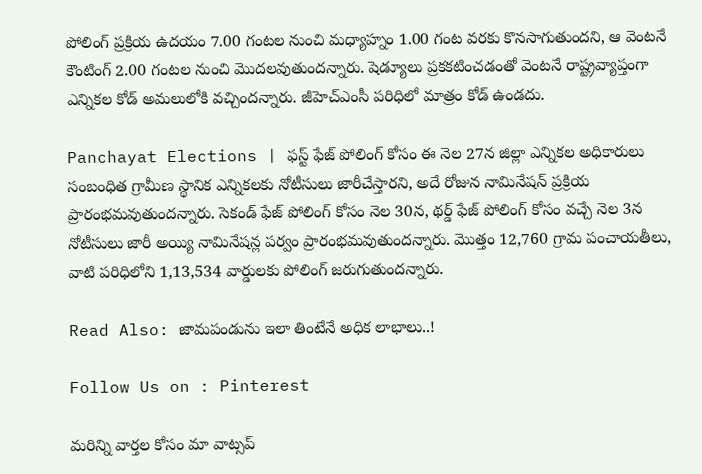పోలింగ్ ప్రక్రియ ఉదయం 7.00 గంటల నుంచి మధ్యాహ్నం 1.00 గంట వరకు కొనసాగుతుందని, ఆ వెంటనే కౌంటింగ్ 2.00 గంటల నుంచి మొదలవుతుందన్నారు. షెడ్యూలు ప్రకకటించడంతో వెంటనే రాష్ట్రవ్యాప్తంగా ఎన్నికల కోడ్ అమలులోకి వచ్చిందన్నారు. జీహెచ్ఎంసీ పరిధిలో మాత్రం కోడ్ ఉండదు.

Panchayat Elections | ఫస్ట్ ఫేజ్ పోలింగ్ కోసం ఈ నెల 27న జిల్లా ఎన్నికల అధికారులు సంబంధిత గ్రామీణ స్థానిక ఎన్నికలకు నోటీసులు జారీచేస్తారని, అదే రోజున నామినేషన్ ప్రక్రియ ప్రారంభమవుతుందన్నారు. సెకండ్ ఫేజ్ పోలింగ్ కోసం నెల 30న, థర్డ్ ఫేజ్ పోలింగ్ కోసం వచ్చే నెల 3న నోటీసులు జారీ అయ్యి నామినేషన్ల పర్వం ప్రారంభమవుతుందన్నారు. మొత్తం 12,760 గ్రామ పంచాయతీలు, వాటి పరిధిలోని 1,13,534 వార్డులకు పోలింగ్ జరుగుతుందన్నారు.

Read Also: జామపండును ఇలా తింటేనే అధిక లాభాలు..!

Follow Us on : Pinterest

మ‌రిన్ని వార్త‌ల కోసం మా వాట్స‌ప్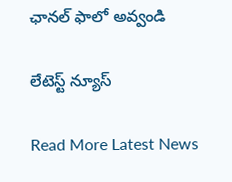ఛాన‌ల్ ఫాలో అవ్వండి

లేటెస్ట్ న్యూస్‌

Read More Latest News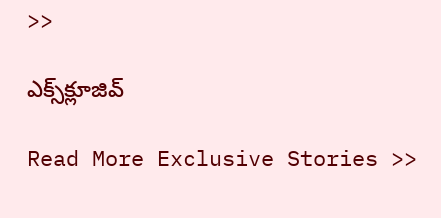>>

ఎక్స్‌క్లూజివ్‌

Read More Exclusive Stories >>